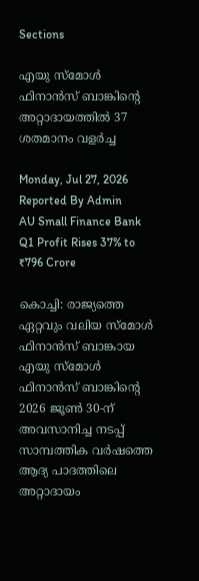Sections

എയു സ്മോൾ ഫിനാൻസ് ബാങ്കിന്റെ അറ്റാദായത്തിൽ 37 ശതമാനം വളർച്ച

Monday, Jul 27, 2026
Reported By Admin
AU Small Finance Bank Q1 Profit Rises 37% to ₹796 Crore

കൊച്ചി: രാജ്യത്തെ ഏറ്റവും വലിയ സ്മോൾ ഫിനാൻസ് ബാങ്കായ എയു സ്മോൾ ഫിനാൻസ് ബാങ്കിന്റെ 2026 ജൂൺ 30-ന് അവസാനിച്ച നടപ്പ് സാമ്പത്തിക വർഷത്തെ ആദ്യ പാദത്തിലെ അറ്റാദായം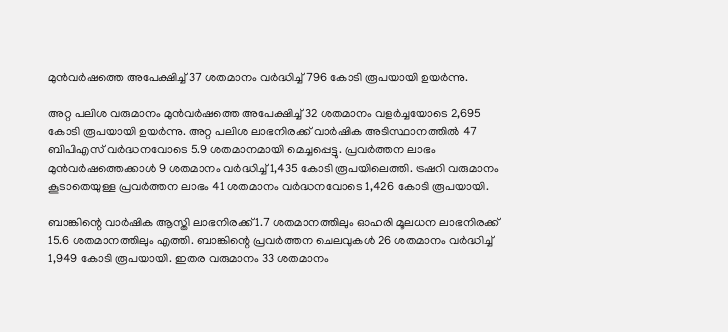മുൻവർഷത്തെ അപേക്ഷിച്ച് 37 ശതമാനം വർദ്ധിച്ച് 796 കോടി രൂപയായി ഉയർന്നു.

അറ്റ പലിശ വരുമാനം മുൻവർഷത്തെ അപേക്ഷിച്ച് 32 ശതമാനം വളർച്ചയോടെ 2,695 കോടി രൂപയായി ഉയർന്നു. അറ്റ പലിശ ലാഭനിരക്ക് വാർഷിക അടിസ്ഥാനത്തിൽ 47 ബിപിഎസ് വർദ്ധനവോടെ 5.9 ശതമാനമായി മെച്ചപ്പെട്ടു. പ്രവർത്തന ലാഭം മുൻവർഷത്തെക്കാൾ 9 ശതമാനം വർദ്ധിച്ച് 1,435 കോടി രൂപയിലെത്തി. ട്രഷറി വരുമാനം കൂടാതെയുള്ള പ്രവർത്തന ലാഭം 41 ശതമാനം വർദ്ധനവോടെ 1,426 കോടി രൂപയായി.

ബാങ്കിന്റെ വാർഷിക ആസ്തി ലാഭനിരക്ക് 1.7 ശതമാനത്തിലും ഓഹരി മൂലധന ലാഭനിരക്ക് 15.6 ശതമാനത്തിലും എത്തി. ബാങ്കിന്റെ പ്രവർത്തന ചെലവുകൾ 26 ശതമാനം വർദ്ധിച്ച് 1,949 കോടി രൂപയായി. ഇതര വരുമാനം 33 ശതമാനം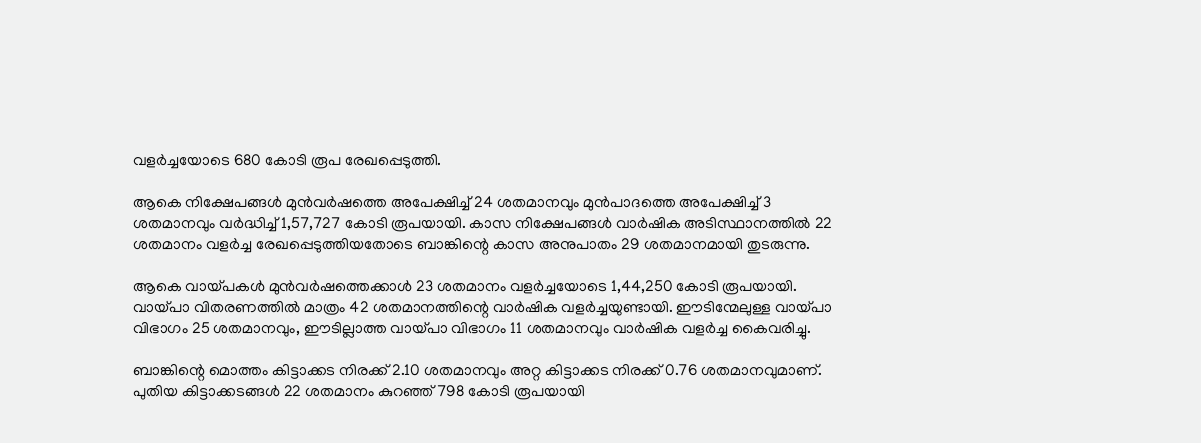വളർച്ചയോടെ 680 കോടി രൂപ രേഖപ്പെടുത്തി.

ആകെ നിക്ഷേപങ്ങൾ മുൻവർഷത്തെ അപേക്ഷിച്ച് 24 ശതമാനവും മുൻപാദത്തെ അപേക്ഷിച്ച് 3 ശതമാനവും വർദ്ധിച്ച് 1,57,727 കോടി രൂപയായി. കാസ നിക്ഷേപങ്ങൾ വാർഷിക അടിസ്ഥാനത്തിൽ 22 ശതമാനം വളർച്ച രേഖപ്പെടുത്തിയതോടെ ബാങ്കിന്റെ കാസ അനുപാതം 29 ശതമാനമായി തുടരുന്നു.

ആകെ വായ്പകൾ മുൻവർഷത്തെക്കാൾ 23 ശതമാനം വളർച്ചയോടെ 1,44,250 കോടി രൂപയായി. വായ്പാ വിതരണത്തിൽ മാത്രം 42 ശതമാനത്തിന്റെ വാർഷിക വളർച്ചയുണ്ടായി. ഈടിന്മേലുള്ള വായ്പാ വിഭാഗം 25 ശതമാനവും, ഈടില്ലാത്ത വായ്പാ വിഭാഗം 11 ശതമാനവും വാർഷിക വളർച്ച കൈവരിച്ചു.

ബാങ്കിന്റെ മൊത്തം കിട്ടാക്കട നിരക്ക് 2.10 ശതമാനവും അറ്റ കിട്ടാക്കട നിരക്ക് 0.76 ശതമാനവുമാണ്. പുതിയ കിട്ടാക്കടങ്ങൾ 22 ശതമാനം കുറഞ്ഞ് 798 കോടി രൂപയായി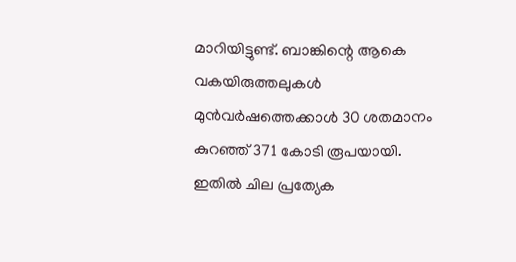മാറിയിട്ടുണ്ട്. ബാങ്കിന്റെ ആകെ വകയിരുത്തലുകൾ മുൻവർഷത്തെക്കാൾ 30 ശതമാനം കുറഞ്ഞ് 371 കോടി രൂപയായി. ഇതിൽ ചില പ്രത്യേക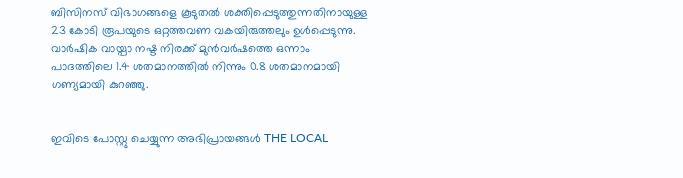ബിസിനസ് വിഭാഗങ്ങളെ കൂടുതൽ ശക്തിപ്പെടുത്തുന്നതിനായുള്ള 23 കോടി രൂപയുടെ ഒറ്റത്തവണ വകയിരുത്തലും ഉൾപ്പെടുന്നു. വാർഷിക വായ്പാ നഷ്ട നിരക്ക് മുൻവർഷത്തെ ഒന്നാം പാദത്തിലെ 1.4 ശതമാനത്തിൽ നിന്നും 0.8 ശതമാനമായി ഗണ്യമായി കുറഞ്ഞു.


ഇവിടെ പോസ്റ്റു ചെയ്യുന്ന അഭിപ്രായങ്ങൾ THE LOCAL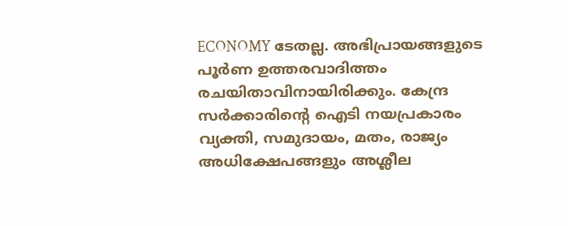ECONOMY ടേതല്ല. അഭിപ്രായങ്ങളുടെ പൂർണ ഉത്തരവാദിത്തം രചയിതാവിനായിരിക്കും. കേന്ദ്ര സർക്കാരിന്റെ ഐടി നയപ്രകാരം വ്യക്തി, സമുദായം, മതം, രാജ്യം അധിക്ഷേപങ്ങളും അശ്ലീല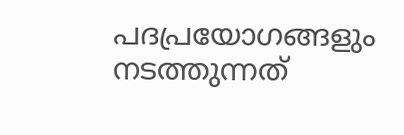പദപ്രയോഗങ്ങളും നടത്തുന്നത്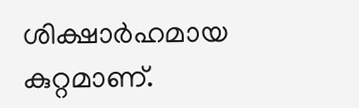ശിക്ഷാർഹമായ കുറ്റമാണ്.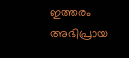ഇത്തരം അഭിപ്രായ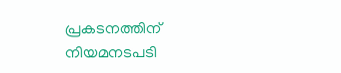പ്രകടനത്തിന് നിയമനടപടി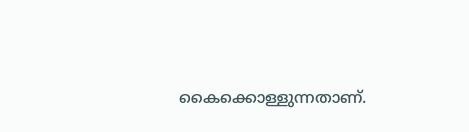കൈക്കൊള്ളുന്നതാണ്.